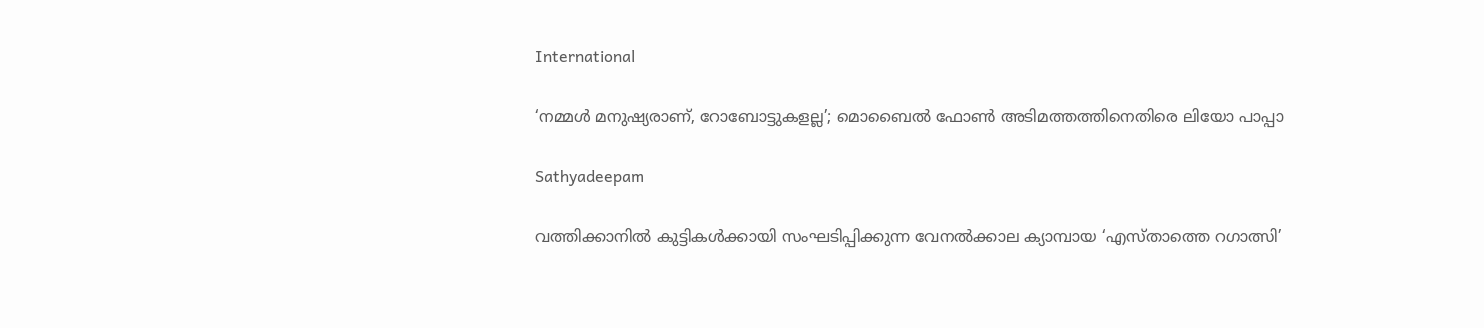International

‘നമ്മള്‍ മനുഷ്യരാണ്, റോബോട്ടുകളല്ല’; മൊബൈല്‍ ഫോണ്‍ അടിമത്തത്തിനെതിരെ ലിയോ പാപ്പാ

Sathyadeepam

വത്തിക്കാനില്‍ കുട്ടികള്‍ക്കായി സംഘടിപ്പിക്കുന്ന വേനല്‍ക്കാല ക്യാമ്പായ ‘എസ്താത്തെ റഗാത്സി’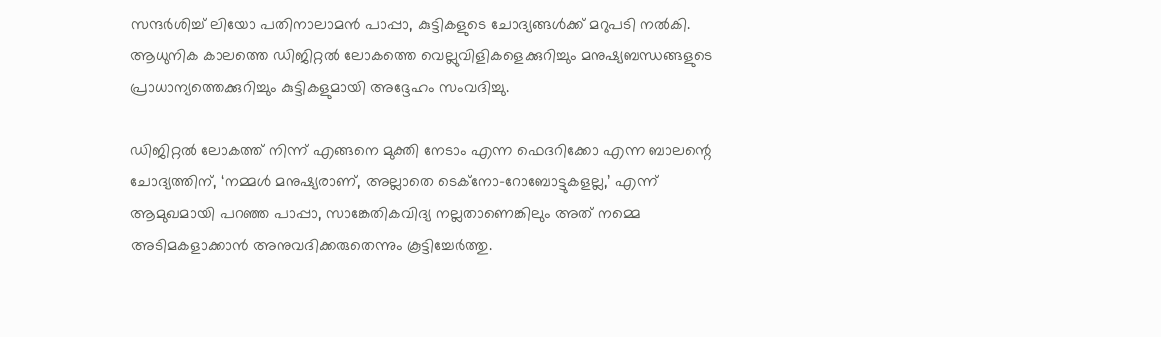സന്ദര്‍ശിച്ച് ലിയോ പതിനാലാമന്‍ പാപ്പാ, കുട്ടികളുടെ ചോദ്യങ്ങള്‍ക്ക് മറുപടി നല്‍കി. ആധുനിക കാലത്തെ ഡിജിറ്റല്‍ ലോകത്തെ വെല്ലുവിളികളെക്കുറിച്ചും മനുഷ്യബന്ധങ്ങളുടെ പ്രാധാന്യത്തെക്കുറിച്ചും കുട്ടികളുമായി അദ്ദേഹം സംവദിച്ചു.

ഡിജിറ്റല്‍ ലോകത്ത് നിന്ന് എങ്ങനെ മുക്തി നേടാം എന്ന ഫെദറിക്കോ എന്ന ബാലന്റെ ചോദ്യത്തിന്, ‘നമ്മള്‍ മനുഷ്യരാണ്, അല്ലാതെ ടെക്‌നോ-റോബോട്ടുകളല്ല,’ എന്ന് ആമുഖമായി പറഞ്ഞ പാപ്പാ, സാങ്കേതികവിദ്യ നല്ലതാണെങ്കിലും അത് നമ്മെ അടിമകളാക്കാന്‍ അനുവദിക്കരുതെന്നും കൂട്ടിച്ചേര്‍ത്തു.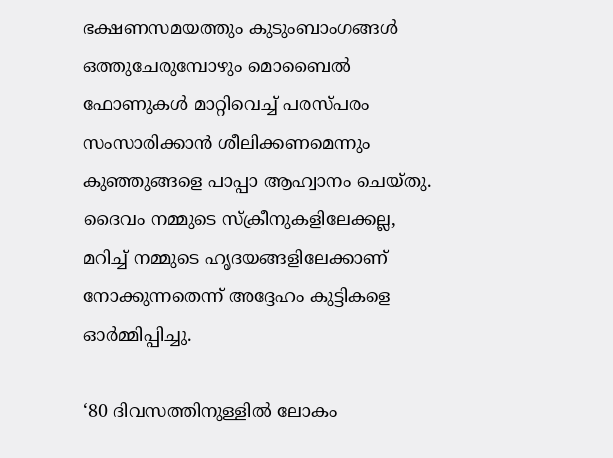ഭക്ഷണസമയത്തും കുടുംബാംഗങ്ങള്‍ ഒത്തുചേരുമ്പോഴും മൊബൈല്‍ ഫോണുകള്‍ മാറ്റിവെച്ച് പരസ്പരം സംസാരിക്കാന്‍ ശീലിക്കണമെന്നും കുഞ്ഞുങ്ങളെ പാപ്പാ ആഹ്വാനം ചെയ്തു. ദൈവം നമ്മുടെ സ്‌ക്രീനുകളിലേക്കല്ല, മറിച്ച് നമ്മുടെ ഹൃദയങ്ങളിലേക്കാണ് നോക്കുന്നതെന്ന് അദ്ദേഹം കുട്ടികളെ ഓര്‍മ്മിപ്പിച്ചു.

‘80 ദിവസത്തിനുള്ളില്‍ ലോകം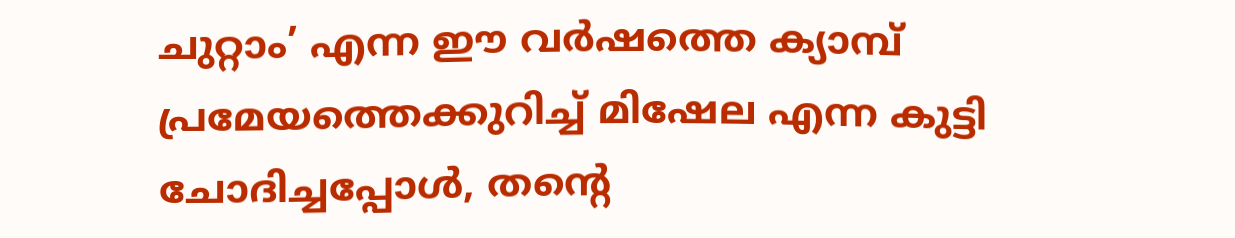ചുറ്റാം’ എന്ന ഈ വര്‍ഷത്തെ ക്യാമ്പ് പ്രമേയത്തെക്കുറിച്ച് മിഷേല എന്ന കുട്ടി ചോദിച്ചപ്പോള്‍, തന്റെ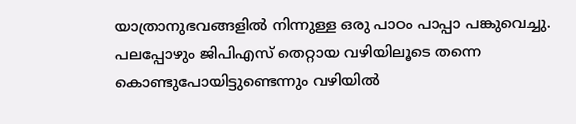യാത്രാനുഭവങ്ങളില്‍ നിന്നുള്ള ഒരു പാഠം പാപ്പാ പങ്കുവെച്ചു. പലപ്പോഴും ജിപിഎസ് തെറ്റായ വഴിയിലൂടെ തന്നെ കൊണ്ടുപോയിട്ടുണ്ടെന്നും വഴിയില്‍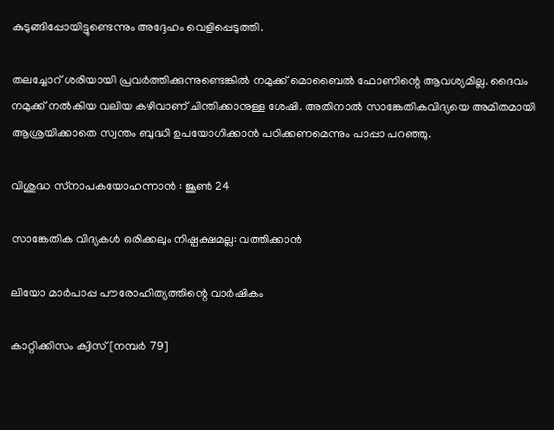കുടുങ്ങിപ്പോയിട്ടുണ്ടെന്നും അദ്ദേഹം വെളിപ്പെടുത്തി.

തലച്ചോറ് ശരിയായി പ്രവര്‍ത്തിക്കുന്നുണ്ടെങ്കില്‍ നമുക്ക് മൊബൈല്‍ ഫോണിന്റെ ആവശ്യമില്ല. ദൈവം നമുക്ക് നല്‍കിയ വലിയ കഴിവാണ് ചിന്തിക്കാനുള്ള ശേഷി. അതിനാല്‍ സാങ്കേതികവിദ്യയെ അമിതമായി ആശ്രയിക്കാതെ സ്വന്തം ബുദ്ധി ഉപയോഗിക്കാന്‍ പഠിക്കണമെന്നും പാപ്പാ പറഞ്ഞു.

വിശുദ്ധ സ്‌നാപകയോഹന്നാന്‍ : ജൂണ്‍ 24

സാങ്കേതിക വിദ്യകള്‍ ഒരിക്കലും നിഷ്പക്ഷമല്ല: വത്തിക്കാന്‍

ലിയോ മാര്‍പാപ്പ പൗരോഹിത്യത്തിന്റെ വാര്‍ഷികം

കാറ്റിക്കിസം ക്വിസ് [നമ്പര്‍ 79]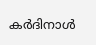കര്‍ദിനാള്‍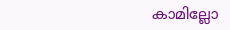കാമില്ലോ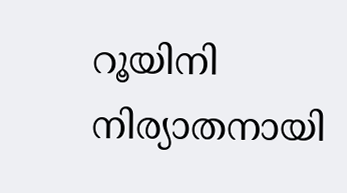റൂയിനി നിര്യാതനായി